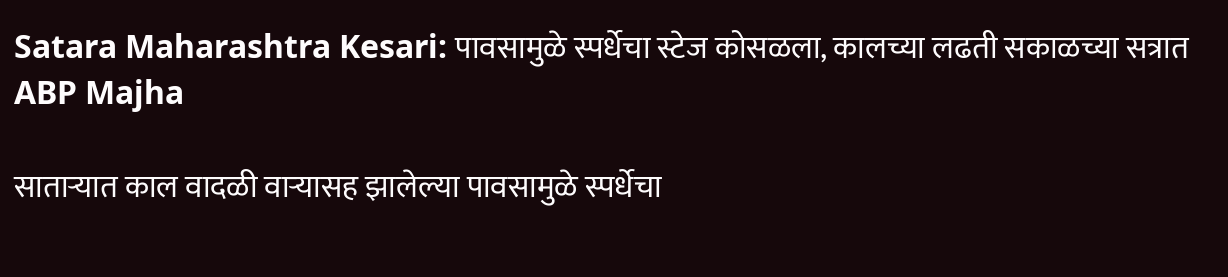Satara Maharashtra Kesari: पावसामुळे स्पर्धेचा स्टेज कोसळला, कालच्या लढती सकाळच्या सत्रात ABP Majha

साताऱ्यात काल वादळी वाऱ्यासह झालेल्या पावसामुळे स्पर्धेचा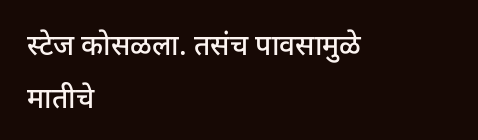स्टेज कोसळला. तसंच पावसामुळे मातीचे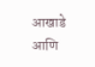आखाडे आणि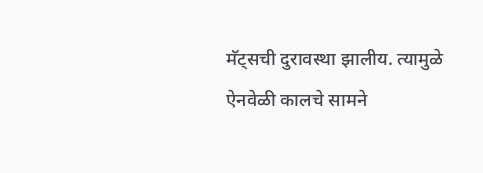मॅट्सची दुरावस्था झालीय. त्यामुळे ऐनवेळी कालचे सामने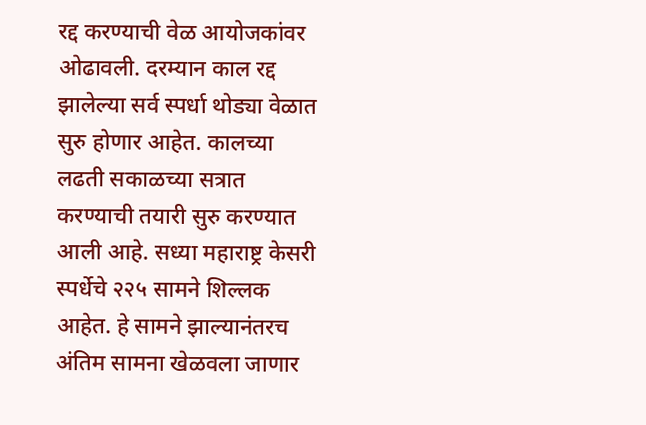रद्द करण्याची वेळ आयोजकांवर ओढावली. दरम्यान काल रद्द झालेल्या सर्व स्पर्धा थोड्या वेळात सुरु होणार आहेत. कालच्या लढती सकाळच्या सत्रात करण्याची तयारी सुरु करण्यात आली आहे. सध्या महाराष्ट्र केसरी स्पर्धेचे २२५ सामने शिल्लक आहेत. हे सामने झाल्यानंतरच अंतिम सामना खेळवला जाणार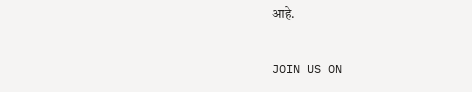आहे.

JOIN US ON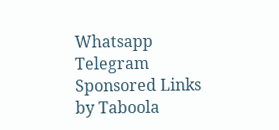Whatsapp
Telegram
Sponsored Links by Taboola